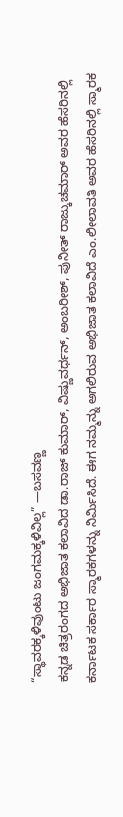“ಸ್ಥಾವರಕ್ಕಳಿವುಂಟು ಜಂಗಮಕ್ಕಳಿವಿಲ್ಲ” —ಬಸವಣ್ಣ
ಕನ್ನಡ ಚಿತ್ರರಂಗದ ಅಭಿಜಾತ ಕಲಾವಿದ ಡಾ.ರಾಜ್ ಕುಮಾರ್, ವಿಷ್ಣುವರ್ಧನ್, ಅಂಬರೀಶ್, ಪುನೀತ್ ರಾಜ್ಕುಚಮಾರ್ ಅವರ ಹೆಸರಿನಲ್ಲಿ ಕರ್ನಾಟಕ ಸರ್ಕಾರ ಸ್ಮಾರಕಗಳನ್ನು ನಿರ್ಮಿಸಿದೆ. ಈಗ ನಮ್ಮನ್ನು ಅಗಲಿರುವ ಅಭಿಜಾತ ಕಲಾವಿದೆ ಎಂ.ಲೀಲಾವತಿ ಅವರ ಹೆಸರಿನಲ್ಲಿ ಸ್ಮಾರಕ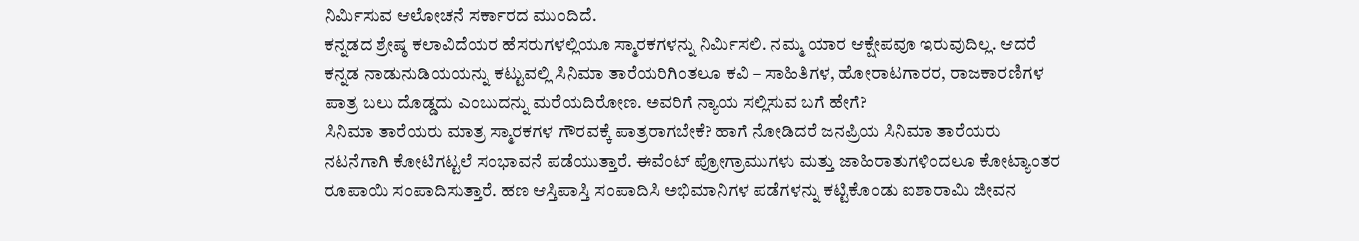ನಿರ್ಮಿಸುವ ಆಲೋಚನೆ ಸರ್ಕಾರದ ಮುಂದಿದೆ.
ಕನ್ನಡದ ಶ್ರೇಷ್ಠ ಕಲಾವಿದೆಯರ ಹೆಸರುಗಳಲ್ಲಿಯೂ ಸ್ಮಾರಕಗಳನ್ನು ನಿರ್ಮಿಸಲಿ. ನಮ್ಮ ಯಾರ ಆಕ್ಷೇಪವೂ ಇರುವುದಿಲ್ಲ. ಆದರೆ ಕನ್ನಡ ನಾಡುನುಡಿಯಯನ್ನು ಕಟ್ಟುವಲ್ಲಿ ಸಿನಿಮಾ ತಾರೆಯರಿಗಿಂತಲೂ ಕವಿ – ಸಾಹಿತಿಗಳ, ಹೋರಾಟಗಾರರ, ರಾಜಕಾರಣಿಗಳ ಪಾತ್ರ ಬಲು ದೊಡ್ಡದು ಎಂಬುದನ್ನು ಮರೆಯದಿರೋಣ. ಅವರಿಗೆ ನ್ಯಾಯ ಸಲ್ಲಿಸುವ ಬಗೆ ಹೇಗೆ?
ಸಿನಿಮಾ ತಾರೆಯರು ಮಾತ್ರ ಸ್ಮಾರಕಗಳ ಗೌರವಕ್ಕೆ ಪಾತ್ರರಾಗಬೇಕೆ? ಹಾಗೆ ನೋಡಿದರೆ ಜನಪ್ರಿಯ ಸಿನಿಮಾ ತಾರೆಯರು ನಟನೆಗಾಗಿ ಕೋಟಿಗಟ್ಟಲೆ ಸಂಭಾವನೆ ಪಡೆಯುತ್ತಾರೆ. ಈವೆಂಟ್ ಪ್ರೋಗ್ರಾಮುಗಳು ಮತ್ತು ಜಾಹಿರಾತುಗಳಿಂದಲೂ ಕೋಟ್ಯಾಂತರ ರೂಪಾಯಿ ಸಂಪಾದಿಸುತ್ತಾರೆ. ಹಣ ಆಸ್ತಿಪಾಸ್ತಿ ಸಂಪಾದಿಸಿ ಅಭಿಮಾನಿಗಳ ಪಡೆಗಳನ್ನು ಕಟ್ಟಿಕೊಂಡು ಐಶಾರಾಮಿ ಜೀವನ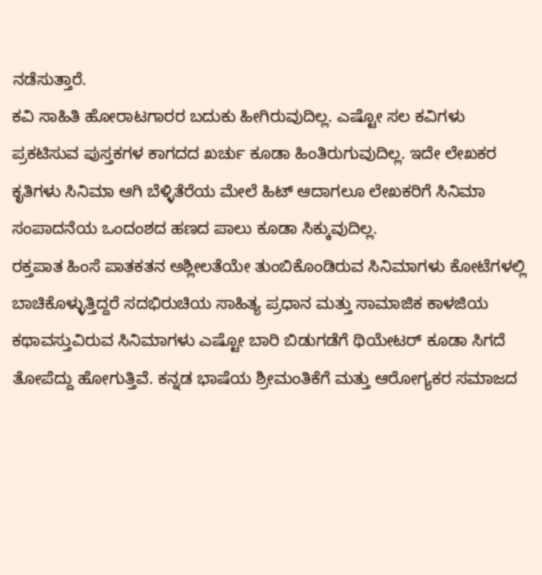ನಡೆಸುತ್ತಾರೆ.
ಕವಿ ಸಾಹಿತಿ ಹೋರಾಟಗಾರರ ಬದುಕು ಹೀಗಿರುವುದಿಲ್ಲ. ಎಷ್ಟೋ ಸಲ ಕವಿಗಳು ಪ್ರಕಟಿಸುವ ಪುಸ್ತಕಗಳ ಕಾಗದದ ಖರ್ಚು ಕೂಡಾ ಹಿಂತಿರುಗುವುದಿಲ್ಲ. ಇದೇ ಲೇಖಕರ ಕೃತಿಗಳು ಸಿನಿಮಾ ಆಗಿ ಬೆಳ್ಳಿತೆರೆಯ ಮೇಲೆ ಹಿಟ್ ಆದಾಗಲೂ ಲೇಖಕರಿಗೆ ಸಿನಿಮಾ ಸಂಪಾದನೆಯ ಒಂದಂಶದ ಹಣದ ಪಾಲು ಕೂಡಾ ಸಿಕ್ಕುವುದಿಲ್ಲ.
ರಕ್ತಪಾತ ಹಿಂಸೆ ಪಾತಕತನ ಅಶ್ಲೀಲತೆಯೇ ತುಂಬಿಕೊಂಡಿರುವ ಸಿನಿಮಾಗಳು ಕೋಟೆಗಳಲ್ಲಿ ಬಾಚಿಕೊಳ್ಳುತ್ತಿದ್ದರೆ ಸದಭಿರುಚಿಯ ಸಾಹಿತ್ಯ ಪ್ರಧಾನ ಮತ್ತು ಸಾಮಾಜಿಕ ಕಾಳಜಿಯ ಕಥಾವಸ್ತುವಿರುವ ಸಿನಿಮಾಗಳು ಎಷ್ಟೋ ಬಾರಿ ಬಿಡುಗಡೆಗೆ ಥಿಯೇಟರ್ ಕೂಡಾ ಸಿಗದೆ ತೋಪೆದ್ದು ಹೋಗುತ್ತಿವೆ. ಕನ್ನಡ ಭಾಷೆಯ ಶ್ರೀಮಂತಿಕೆಗೆ ಮತ್ತು ಆರೋಗ್ಯಕರ ಸಮಾಜದ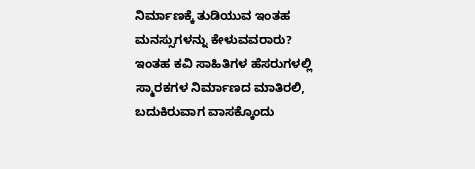ನಿರ್ಮಾಣಕ್ಕೆ ತುಡಿಯುವ ಇಂತಹ ಮನಸ್ಸುಗಳನ್ನು ಕೇಳುವವರಾರು?
ಇಂತಹ ಕವಿ ಸಾಹಿತಿಗಳ ಹೆಸರುಗಳಲ್ಲಿ ಸ್ಮಾರಕಗಳ ನಿರ್ಮಾಣದ ಮಾತಿರಲಿ, ಬದುಕಿರುವಾಗ ವಾಸಕ್ಕೊಂದು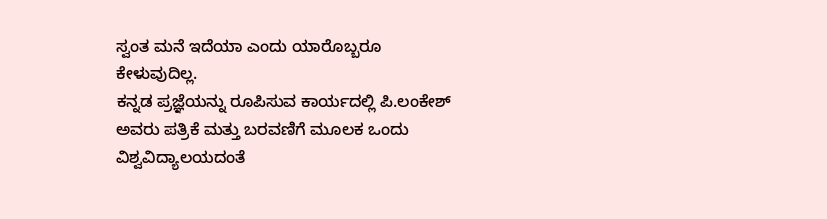ಸ್ವಂತ ಮನೆ ಇದೆಯಾ ಎಂದು ಯಾರೊಬ್ಬರೂ ಕೇಳುವುದಿಲ್ಲ.
ಕನ್ನಡ ಪ್ರಜ್ಞೆಯನ್ನು ರೂಪಿಸುವ ಕಾರ್ಯದಲ್ಲಿ ಪಿ.ಲಂಕೇಶ್ ಅವರು ಪತ್ರಿಕೆ ಮತ್ತು ಬರವಣಿಗೆ ಮೂಲಕ ಒಂದು ವಿಶ್ವವಿದ್ಯಾಲಯದಂತೆ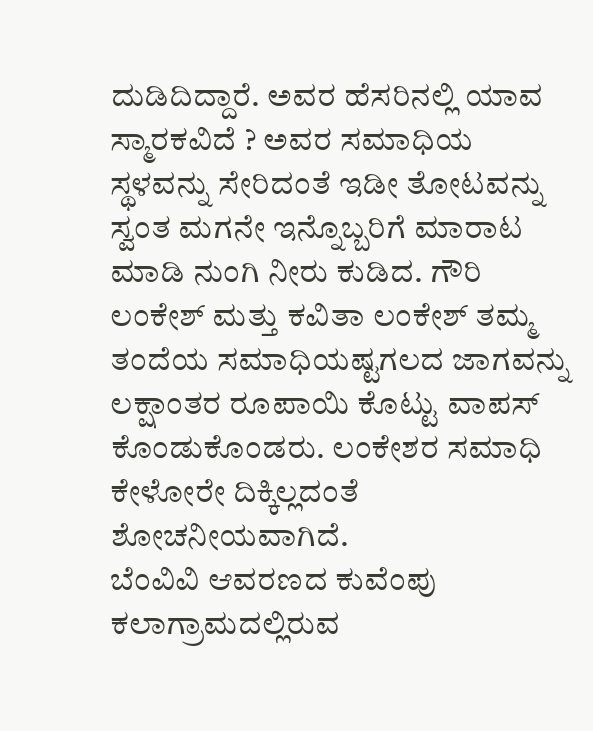ದುಡಿದಿದ್ದಾರೆ. ಅವರ ಹೆಸರಿನಲ್ಲಿ ಯಾವ ಸ್ಮಾರಕವಿದೆ ? ಅವರ ಸಮಾಧಿಯ ಸ್ಥಳವನ್ನು ಸೇರಿದಂತೆ ಇಡೀ ತೋಟವನ್ನು ಸ್ವಂತ ಮಗನೇ ಇನ್ನೊಬ್ಬರಿಗೆ ಮಾರಾಟ ಮಾಡಿ ನುಂಗಿ ನೀರು ಕುಡಿದ. ಗೌರಿ ಲಂಕೇಶ್ ಮತ್ತು ಕವಿತಾ ಲಂಕೇಶ್ ತಮ್ಮ ತಂದೆಯ ಸಮಾಧಿಯಷ್ಟಗಲದ ಜಾಗವನ್ನು ಲಕ್ಷಾಂತರ ರೂಪಾಯಿ ಕೊಟ್ಟು ವಾಪಸ್ ಕೊಂಡುಕೊಂಡರು. ಲಂಕೇಶರ ಸಮಾಧಿ ಕೇಳೋರೇ ದಿಕ್ಕಿಲ್ಲದಂತೆ ಶೋಚನೀಯವಾಗಿದೆ.
ಬೆಂವಿವಿ ಆವರಣದ ಕುವೆಂಪು ಕಲಾಗ್ರಾಮದಲ್ಲಿರುವ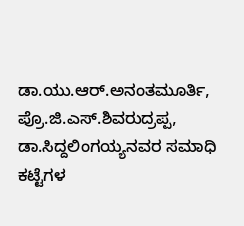ಡಾ.ಯು.ಆರ್.ಅನಂತಮೂರ್ತಿ, ಪ್ರೊ.ಜಿ.ಎಸ್.ಶಿವರುದ್ರಪ್ಪ, ಡಾ.ಸಿದ್ದಲಿಂಗಯ್ಯನವರ ಸಮಾಧಿ ಕಟ್ಟೆಗಳ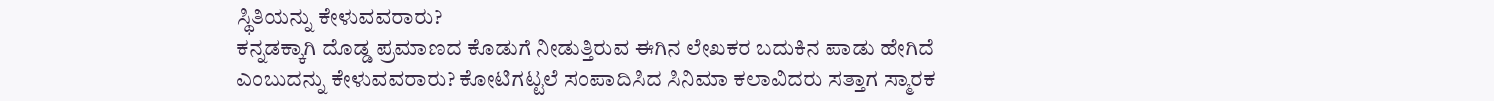ಸ್ಥಿತಿಯನ್ನು ಕೇಳುವವರಾರು?
ಕನ್ನಡಕ್ಕಾಗಿ ದೊಡ್ಡ ಪ್ರಮಾಣದ ಕೊಡುಗೆ ನೀಡುತ್ತಿರುವ ಈಗಿನ ಲೇಖಕರ ಬದುಕಿನ ಪಾಡು ಹೇಗಿದೆ ಎಂಬುದನ್ನು ಕೇಳುವವರಾರು? ಕೋಟಿಗಟ್ಟಲೆ ಸಂಪಾದಿಸಿದ ಸಿನಿಮಾ ಕಲಾವಿದರು ಸತ್ತಾಗ ಸ್ಮಾರಕ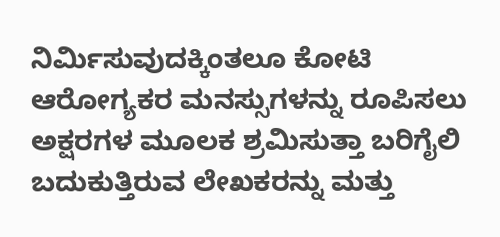ನಿರ್ಮಿಸುವುದಕ್ಕಿಂತಲೂ ಕೋಟಿ ಆರೋಗ್ಯಕರ ಮನಸ್ಸುಗಳನ್ನು ರೂಪಿಸಲು ಅಕ್ಷರಗಳ ಮೂಲಕ ಶ್ರಮಿಸುತ್ತಾ ಬರಿಗೈಲಿ ಬದುಕುತ್ತಿರುವ ಲೇಖಕರನ್ನು ಮತ್ತು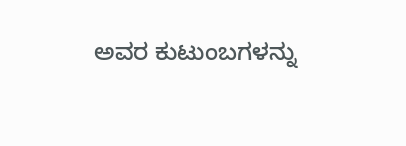ಅವರ ಕುಟುಂಬಗಳನ್ನು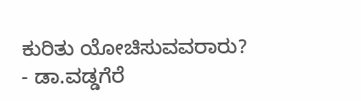ಕುರಿತು ಯೋಚಿಸುವವರಾರು?
- ಡಾ.ವಡ್ಡಗೆರೆ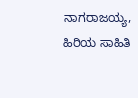ನಾಗರಾಜಯ್ಯ, ಹಿರಿಯ ಸಾಹಿತಿ